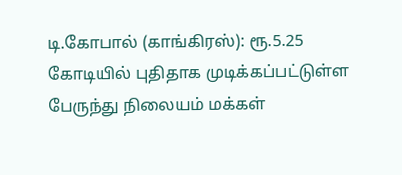டி.கோபால் (காங்கிரஸ்): ரூ.5.25 கோடியில் புதிதாக முடிக்கப்பட்டுள்ள பேருந்து நிலையம் மக்கள்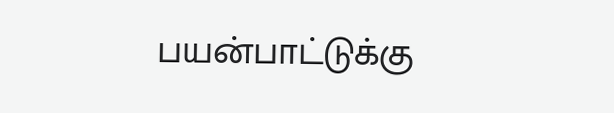பயன்பாட்டுக்கு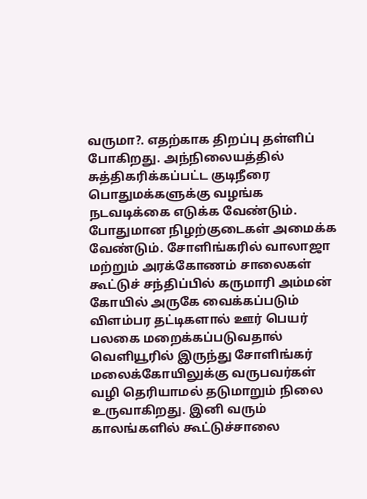வருமா?. எதற்காக திறப்பு தள்ளிப் போகிறது. அந்நிலையத்தில் சுத்திகரிக்கப்பட்ட குடிநீரை பொதுமக்களுக்கு வழங்க நடவடிக்கை எடுக்க வேண்டும். போதுமான நிழற்குடைகள் அமைக்க வேண்டும். சோளிங்கரில் வாலாஜா மற்றும் அரக்கோணம் சாலைகள் கூட்டுச் சந்திப்பில் கருமாரி அம்மன் கோயில் அருகே வைக்கப்படும் விளம்பர தட்டிகளால் ஊர் பெயர் பலகை மறைக்கப்படுவதால் வெளியூரில் இருந்து சோளிங்கர் மலைக்கோயிலுக்கு வருபவர்கள் வழி தெரியாமல் தடுமாறும் நிலை உருவாகிறது. இனி வரும் காலங்களில் கூட்டுச்சாலை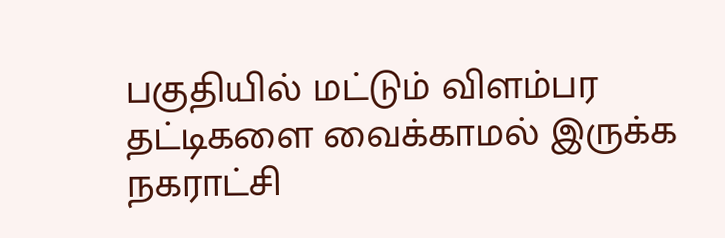பகுதியில் மட்டும் விளம்பர தட்டிகளை வைக்காமல் இருக்க நகராட்சி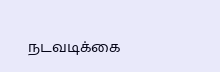நடவடிக்கை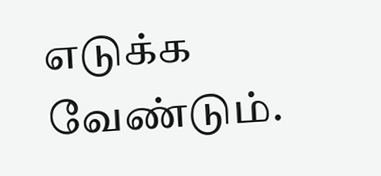எடுக்க வேண்டும்.